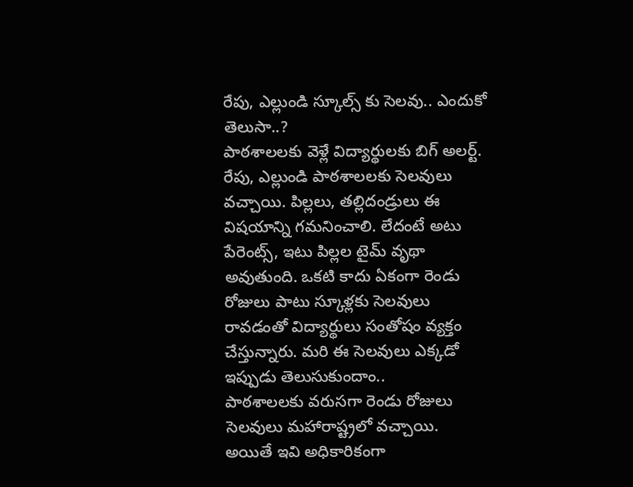రేపు, ఎల్లుండి స్కూల్స్ కు సెలవు.. ఎందుకో తెలుసా..?
పాఠశాలలకు వెళ్లే విద్యార్థులకు బిగ్ అలర్ట్. రేపు, ఎల్లుండి పాఠశాలలకు సెలవులు వచ్చాయి. పిల్లలు, తల్లిదండ్రులు ఈ విషయాన్ని గమనించాలి. లేదంటే అటు పేరెంట్స్, ఇటు పిల్లల టైమ్ వృథా అవుతుంది. ఒకటి కాదు ఏకంగా రెండు రోజులు పాటు స్కూళ్లకు సెలవులు రావడంతో విద్యార్థులు సంతోషం వ్యక్తం చేస్తున్నారు. మరి ఈ సెలవులు ఎక్కడో ఇప్పుడు తెలుసుకుందాం..
పాఠశాలలకు వరుసగా రెండు రోజులు సెలవులు మహారాష్ట్రలో వచ్చాయి. అయితే ఇవి అధికారికంగా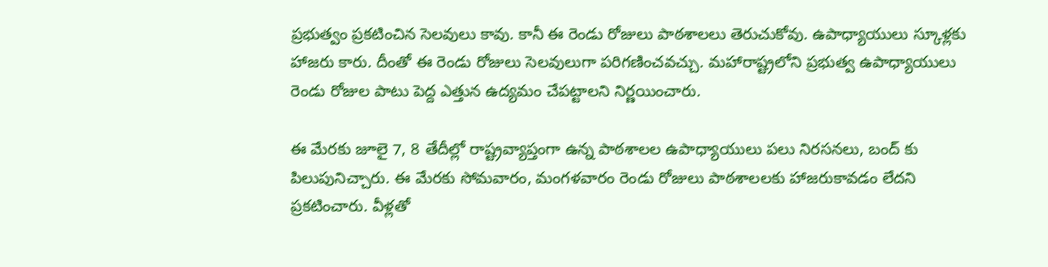ప్రభుత్వం ప్రకటించిన సెలవులు కావు. కానీ ఈ రెండు రోజులు పాఠశాలలు తెరుచుకోవు. ఉపాధ్యాయులు స్కూళ్లకు హాజరు కారు. దీంతో ఈ రెండు రోజులు సెలవులుగా పరిగణించవచ్చు. మహారాష్ట్రలోని ప్రభుత్వ ఉపాధ్యాయులు రెండు రోజుల పాటు పెద్ద ఎత్తున ఉద్యమం చేపట్టాలని నిర్ణయించారు.

ఈ మేరకు జూలై 7, 8 తేదీల్లో రాష్ట్రవ్యాప్తంగా ఉన్న పాఠశాలల ఉపాధ్యాయులు పలు నిరసనలు, బంద్ కు పిలుపునిచ్చారు. ఈ మేరకు సోమవారం, మంగళవారం రెండు రోజులు పాఠశాలలకు హాజరుకావడం లేదని ప్రకటించారు. వీళ్లతో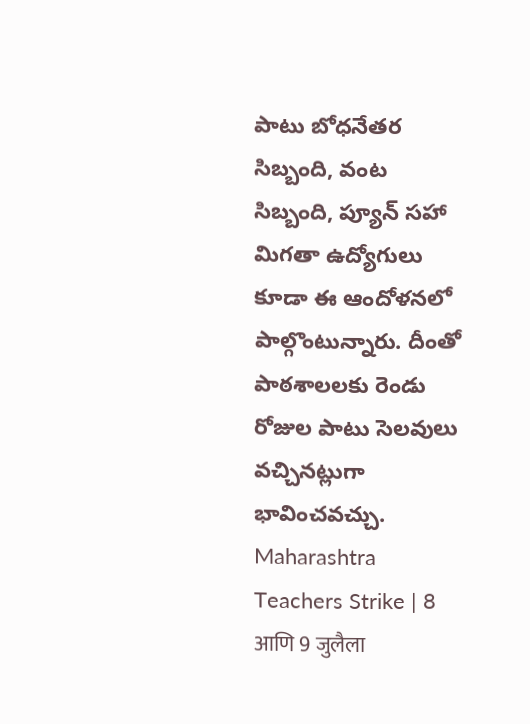పాటు బోధనేతర సిబ్బంది, వంట సిబ్బంది, ప్యూన్ సహా మిగతా ఉద్యోగులు కూడా ఈ ఆందోళనలో పాల్గొంటున్నారు. దీంతో పాఠశాలలకు రెండు రోజుల పాటు సెలవులు వచ్చినట్లుగా భావించవచ్చు.
Maharashtra Teachers Strike | 8 आणि 9 जुलैला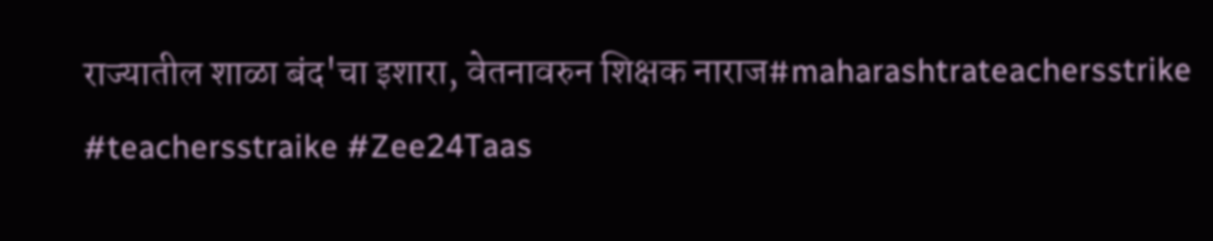राज्यातील शाळा बंद'चा इशारा, वेतनावरुन शिक्षक नाराज#maharashtrateachersstrike #teachersstraike #Zee24Taas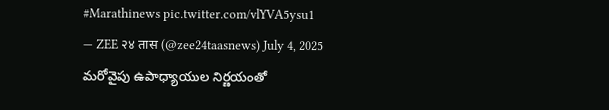#Marathinews pic.twitter.com/vlYVA5ysu1
— ZEE २४ तास (@zee24taasnews) July 4, 2025
మరోవైపు ఉపాధ్యాయుల నిర్ణయంతో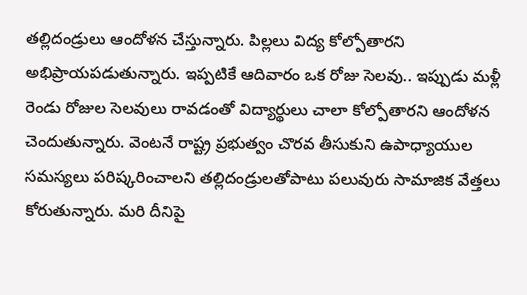తల్లిదండ్రులు ఆందోళన చేస్తున్నారు. పిల్లలు విద్య కోల్పోతారని అభిప్రాయపడుతున్నారు. ఇప్పటికే ఆదివారం ఒక రోజు సెలవు.. ఇప్పుడు మళ్లీ రెండు రోజుల సెలవులు రావడంతో విద్యార్థులు చాలా కోల్పోతారని ఆందోళన చెందుతున్నారు. వెంటనే రాష్ట్ర ప్రభుత్వం చొరవ తీసుకుని ఉపాధ్యాయుల సమస్యలు పరిష్కరించాలని తల్లిదండ్రులతోపాటు పలువురు సామాజిక వేత్తలు కోరుతున్నారు. మరి దీనిపై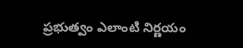ప్రభుత్వం ఎలాంటి నిర్ణయం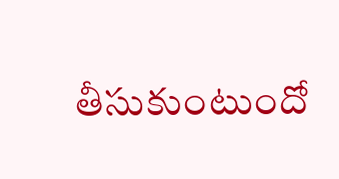తీసుకుంటుందో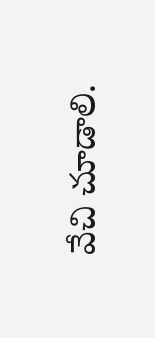వేచి చూడాలి.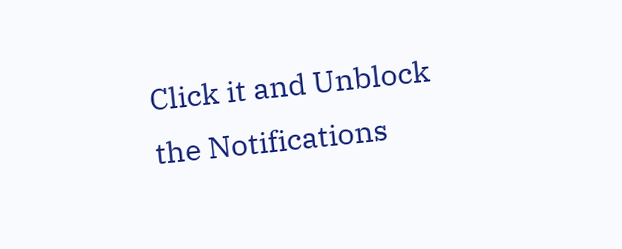Click it and Unblock the Notifications